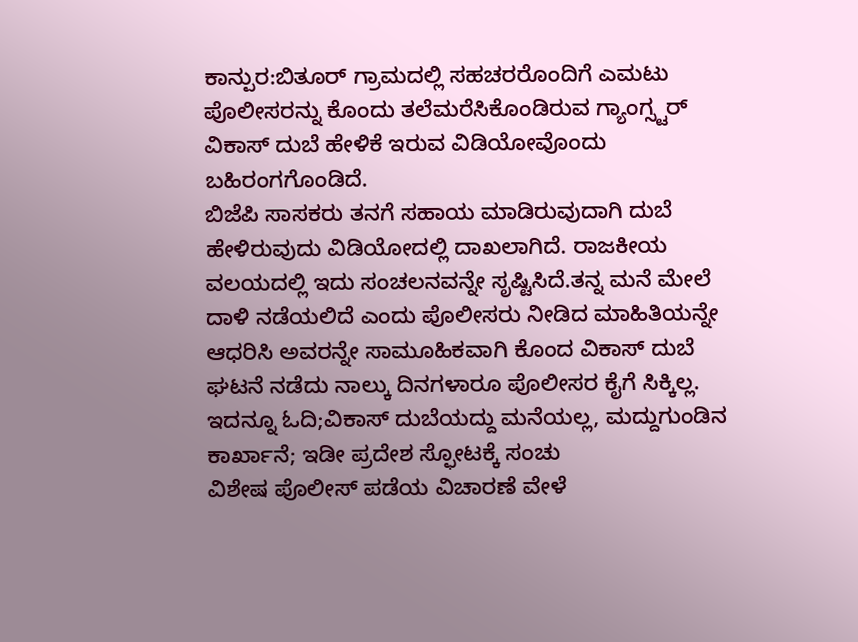ಕಾನ್ಪುರ:ಬಿತೂರ್ ಗ್ರಾಮದಲ್ಲಿ ಸಹಚರರೊಂದಿಗೆ ಎಮಟು ಪೊಲೀಸರನ್ನು ಕೊಂದು ತಲೆಮರೆಸಿಕೊಂಡಿರುವ ಗ್ಯಾಂಗ್ಸ್ಟರ್ ವಿಕಾಸ್ ದುಬೆ ಹೇಳಿಕೆ ಇರುವ ವಿಡಿಯೋವೊಂದು ಬಹಿರಂಗಗೊಂಡಿದೆ.
ಬಿಜೆಪಿ ಸಾಸಕರು ತನಗೆ ಸಹಾಯ ಮಾಡಿರುವುದಾಗಿ ದುಬೆ ಹೇಳಿರುವುದು ವಿಡಿಯೋದಲ್ಲಿ ದಾಖಲಾಗಿದೆ. ರಾಜಕೀಯ ವಲಯದಲ್ಲಿ ಇದು ಸಂಚಲನವನ್ನೇ ಸೃಷ್ಟಿಸಿದೆ.ತನ್ನ ಮನೆ ಮೇಲೆ ದಾಳಿ ನಡೆಯಲಿದೆ ಎಂದು ಪೊಲೀಸರು ನೀಡಿದ ಮಾಹಿತಿಯನ್ನೇ ಆಧರಿಸಿ ಅವರನ್ನೇ ಸಾಮೂಹಿಕವಾಗಿ ಕೊಂದ ವಿಕಾಸ್ ದುಬೆ ಘಟನೆ ನಡೆದು ನಾಲ್ಕು ದಿನಗಳಾರೂ ಪೊಲೀಸರ ಕೈಗೆ ಸಿಕ್ಕಿಲ್ಲ.
ಇದನ್ನೂ ಓದಿ;ವಿಕಾಸ್ ದುಬೆಯದ್ದು ಮನೆಯಲ್ಲ, ಮದ್ದುಗುಂಡಿನ ಕಾರ್ಖಾನೆ; ಇಡೀ ಪ್ರದೇಶ ಸ್ಫೋಟಕ್ಕೆ ಸಂಚು
ವಿಶೇಷ ಪೊಲೀಸ್ ಪಡೆಯ ವಿಚಾರಣೆ ವೇಳೆ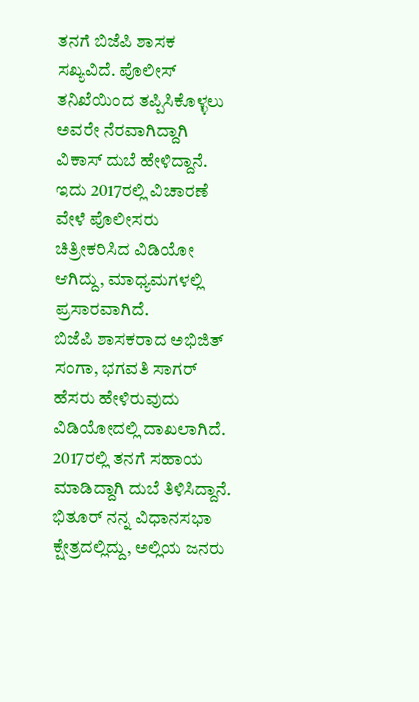ತನಗೆ ಬಿಜೆಪಿ ಶಾಸಕ ಸಖ್ಯವಿದೆ. ಪೊಲೀಸ್ ತನಿಖೆಯಿಂದ ತಪ್ಪಿಸಿಕೊಳ್ಳಲು ಅವರೇ ನೆರವಾಗಿದ್ದಾಗಿ ವಿಕಾಸ್ ದುಬೆ ಹೇಳಿದ್ದಾನೆ. ಇದು 2017ರಲ್ಲಿ ವಿಚಾರಣೆ ವೇಳೆ ಪೊಲೀಸರು ಚಿತ್ರೀಕರಿಸಿದ ವಿಡಿಯೋ ಆಗಿದ್ದು, ಮಾಧ್ಯಮಗಳಲ್ಲಿ ಪ್ರಸಾರವಾಗಿದೆ.
ಬಿಜೆಪಿ ಶಾಸಕರಾದ ಅಭಿಜಿತ್ ಸಂಗಾ, ಭಗವತಿ ಸಾಗರ್ ಹೆಸರು ಹೇಳಿರುವುದು ವಿಡಿಯೋದಲ್ಲಿ ದಾಖಲಾಗಿದೆ. 2017ರಲ್ಲಿ ತನಗೆ ಸಹಾಯ ಮಾಡಿದ್ದಾಗಿ ದುಬೆ ತಿಳಿಸಿದ್ದಾನೆ. ಭಿತೂರ್ ನನ್ನ ವಿಧಾನಸಭಾ ಕ್ಷೇತ್ರದಲ್ಲಿದ್ದು, ಅಲ್ಲಿಯ ಜನರು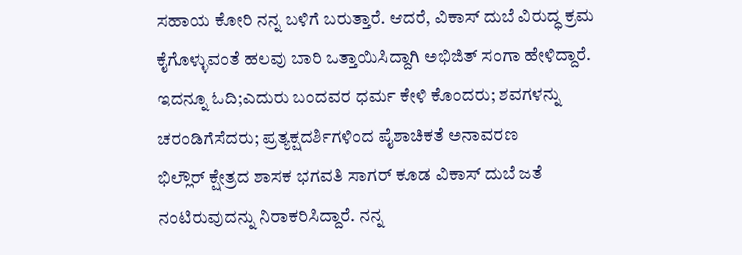ಸಹಾಯ ಕೋರಿ ನನ್ನ ಬಳಿಗೆ ಬರುತ್ತಾರೆ. ಆದರೆ, ವಿಕಾಸ್ ದುಬೆ ವಿರುದ್ಧ ಕ್ರಮ ಕೈಗೊಳ್ಳುವಂತೆ ಹಲವು ಬಾರಿ ಒತ್ತಾಯಿಸಿದ್ದಾಗಿ ಅಭಿಜಿತ್ ಸಂಗಾ ಹೇಳಿದ್ದಾರೆ.
ಇದನ್ನೂ ಓದಿ;ಎದುರು ಬಂದವರ ಧರ್ಮ ಕೇಳಿ ಕೊಂದರು; ಶವಗಳನ್ನು ಚರಂಡಿಗೆಸೆದರು; ಪ್ರತ್ಯಕ್ಷದರ್ಶಿಗಳಿಂದ ಪೈಶಾಚಿಕತೆ ಅನಾವರಣ
ಭಿಲ್ಲೌರ್ ಕ್ಷೇತ್ರದ ಶಾಸಕ ಭಗವತಿ ಸಾಗರ್ ಕೂಡ ವಿಕಾಸ್ ದುಬೆ ಜತೆ ನಂಟಿರುವುದನ್ನು ನಿರಾಕರಿಸಿದ್ದಾರೆ. ನನ್ನ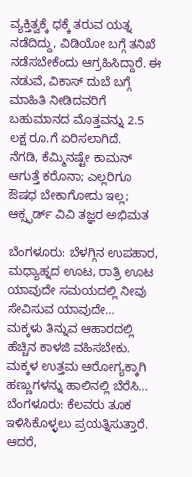ವ್ಯಕ್ತಿತ್ವಕ್ಕೆ ಧಕ್ಕೆ ತರುವ ಯತ್ನ ನಡೆದಿದ್ದು, ವಿಡಿಯೋ ಬಗ್ಗೆ ತನಿಖೆ ನಡೆಸಬೇಕೆಂದು ಆಗ್ರಹಿಸಿದ್ದಾರೆ. ಈ ನಡುವೆ, ವಿಕಾಸ್ ದುಬೆ ಬಗ್ಗೆ ಮಾಹಿತಿ ನೀಡಿದವರಿಗೆ ಬಹುಮಾನದ ಮೊತ್ತವನ್ನು 2.5 ಲಕ್ಷ ರೂ.ಗೆ ಏರಿಸಲಾಗಿದೆ.
ನೆಗಡಿ, ಕೆಮ್ಮಿನಷ್ಟೇ ಕಾಮನ್ ಆಗುತ್ತೆ ಕರೊನಾ; ಎಲ್ಲರಿಗೂ ಔಷಧ ಬೇಕಾಗೋದು ಇಲ್ಲ; ಆಕ್ಸ್ಫರ್ಡ್ ವಿವಿ ತಜ್ಞರ ಅಭಿಮತ

ಬೆಂಗಳೂರು: ಬೆಳಗ್ಗಿನ ಉಪಹಾರ, ಮಧ್ಯಾಹ್ನದ ಊಟ, ರಾತ್ರಿ ಊಟ ಯಾವುದೇ ಸಮಯದಲ್ಲಿ ನೀವು ಸೇವಿಸುವ ಯಾವುದೇ…
ಮಕ್ಕಳು ತಿನ್ನುವ ಆಹಾರದಲ್ಲಿ ಹೆಚ್ಚಿನ ಕಾಳಜಿ ವಹಿಸಬೇಕು. ಮಕ್ಕಳ ಉತ್ತಮ ಆರೋಗ್ಯಕ್ಕಾಗಿ ಹಣ್ಣುಗಳನ್ನು ಹಾಲಿನಲ್ಲಿ ಬೆರೆಸಿ…
ಬೆಂಗಳೂರು: ಕೆಲವರು ತೂಕ ಇಳಿಸಿಕೊಳ್ಳಲು ಪ್ರಯತ್ನಿಸುತ್ತಾರೆ. ಆದರೆ,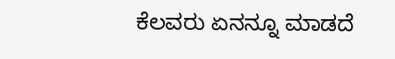ಕೆಲವರು ಏನನ್ನೂ ಮಾಡದೆ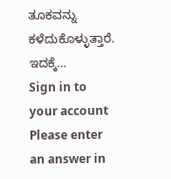ತೂಕವನ್ನು ಕಳೆದುಕೊಳ್ಳುತ್ತಾರೆ. ಇದಕ್ಕೆ…
Sign in to your account
Please enter an answer in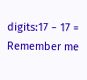digits:17 − 17 =
Remember me